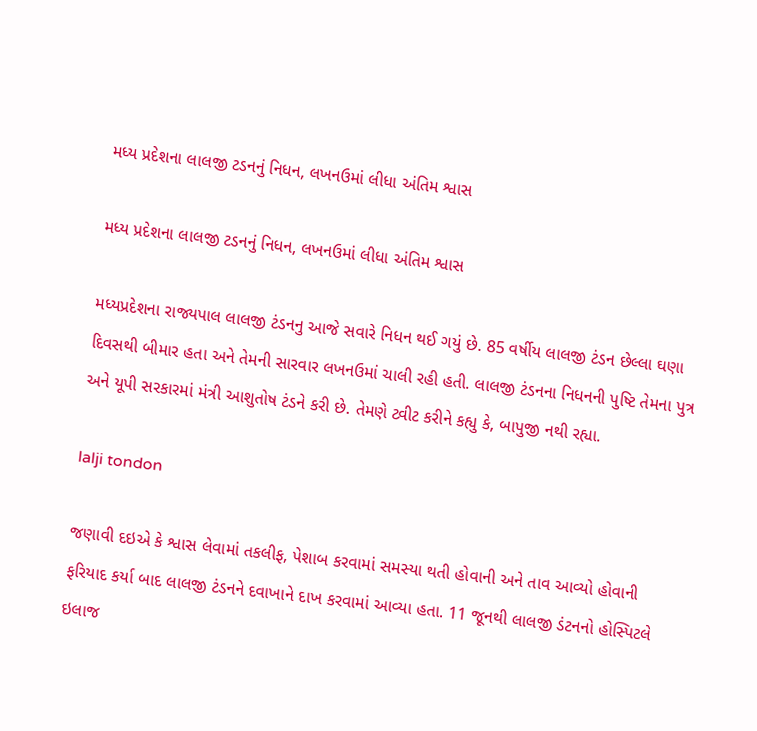મધ્ય પ્રદેશના લાલજી ટડનનું નિધન, લખનઉમાં લીધા અંતિમ શ્વાસ

મધ્ય પ્રદેશના લાલજી ટડનનું નિધન, લખનઉમાં લીધા અંતિમ શ્વાસ

મધ્યપ્રદેશના રાજ્યપાલ લાલજી ટંડનનુ આજે સવારે નિધન થઈ ગયું છે. 85 વર્ષીય લાલજી ટંડન છેલ્લા ઘણા દિવસથી બીમાર હતા અને તેમની સારવાર લખનઉમાં ચાલી રહી હતી. લાલજી ટંડનના નિધનની પુષ્ટિ તેમના પુત્ર અને યૂપી સરકારમાં મંત્રી આશુતોષ ટંડને કરી છે. તેમણે ટ્વીટ કરીને કહ્યુ કે, બાપુજી નથી રહ્યા.

lalji tondon

જણાવી દઇએ કે શ્વાસ લેવામાં તકલીફ, પેશાબ કરવામાં સમસ્યા થતી હોવાની અને તાવ આવ્યો હોવાની ફરિયાદ કર્યા બાદ લાલજી ટંડનને દવાખાને દાખ કરવામાં આવ્યા હતા. 11 જૂનથી લાલજી ડંટનનો હોસ્પિટલે ઇલાજ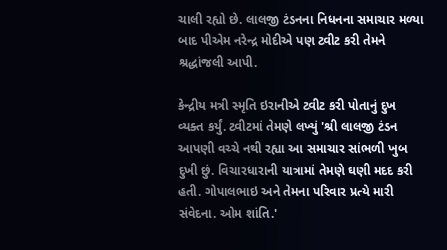ચાલી રહ્યો છે. લાલજી ટંડનના નિધનના સમાચાર મળ્યા બાદ પીએમ નરેન્દ્ર મોદીએ પણ ટ્વીટ કરી તેમને શ્રદ્ધાંજલી આપી.

કેન્દ્રીય મત્રી સ્મૃતિ ઇરાનીએ ટ્વીટ કરી પોતાનું દુખ વ્યક્ત કર્યું. ટ્વીટમાં તેમણે લખ્યું 'શ્રી લાલજી ટંડન આપણી વચ્ચે નથી રહ્યા આ સમાચાર સાંભળી ખુબ દુખી છું. વિચારધારાની યાત્રામાં તેમણે ઘણી મદદ કરી હતી. ગોપાલભાઇ અને તેમના પરિવાર પ્રત્યે મારી સંવેદના. ઓમ શાંતિ.'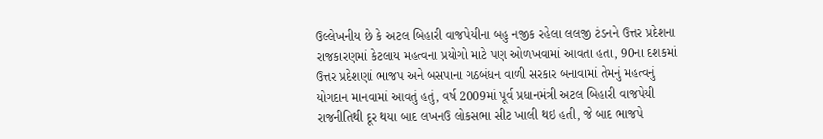ઉલ્લેખનીય છે કે અટલ બિહારી વાજપેયીના બહુ નજીક રહેલા લલજી ટંડનને ઉત્તર પ્રદેશના રાજકારણમાં કેટલાય મહત્વના પ્રયોગો માટે પણ ઓળખવામાં આવતા હતા, 90ના દશકમાં ઉત્તર પ્રદેશણાં ભાજપ અને બસપાના ગઠબંધન વાળી સરકાર બનાવામાં તેમનું મહત્વનું યોગદાન માનવામાં આવતું હતું, વર્ષ 2009માં પૂર્વ પ્રધાનમંત્રી અટલ બિહારી વાજપેયી રાજનીતિથી દૂર થયા બાદ લખનઉ લોકસભા સીટ ખાલી થઇ હતી, જે બાદ ભાજપે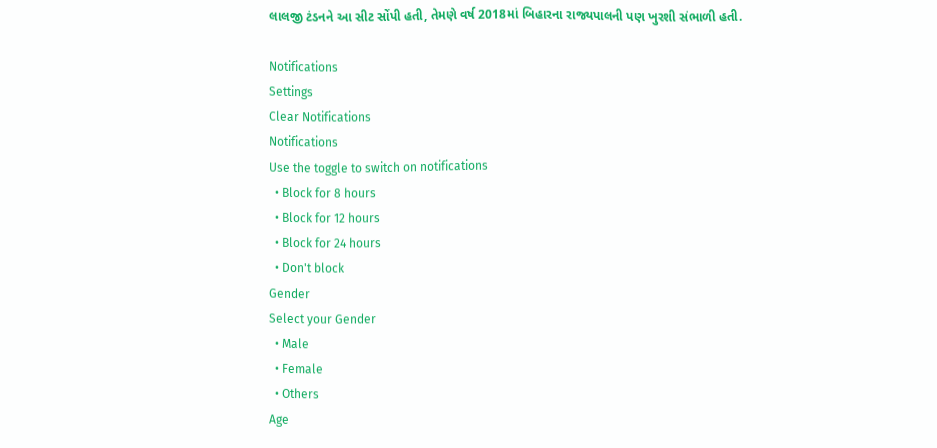લાલજી ટંડનને આ સીટ સોંપી હતી, તેમણે વર્ષ 2018માં બિહારના રાજ્યપાલની પણ ખુરશી સંભાળી હતી.

Notifications
Settings
Clear Notifications
Notifications
Use the toggle to switch on notifications
  • Block for 8 hours
  • Block for 12 hours
  • Block for 24 hours
  • Don't block
Gender
Select your Gender
  • Male
  • Female
  • Others
Age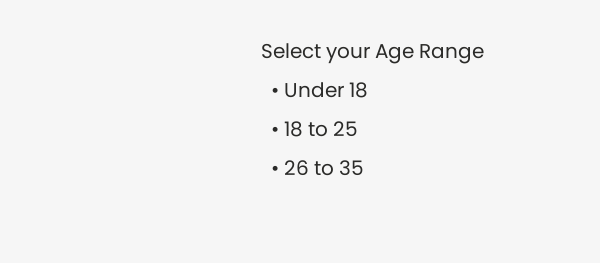Select your Age Range
  • Under 18
  • 18 to 25
  • 26 to 35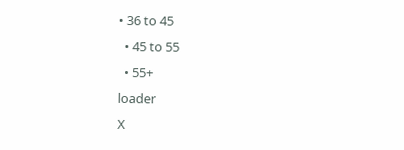• 36 to 45
  • 45 to 55
  • 55+
loader
X